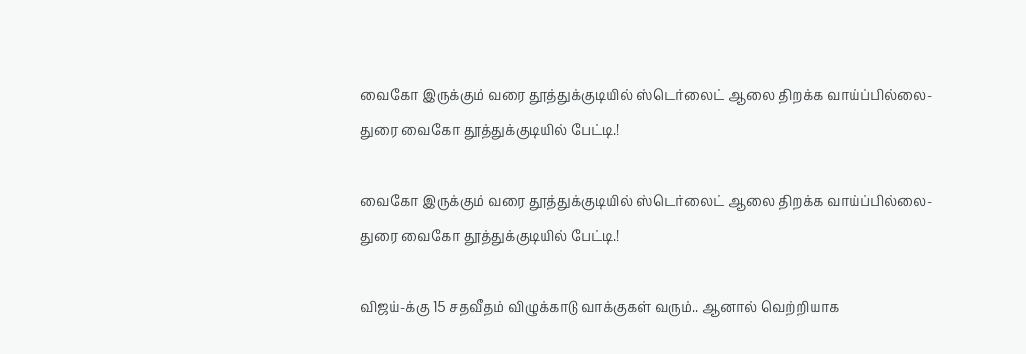வைகோ இருக்கும் வரை தூத்துக்குடியில் ஸ்டெர்லைட் ஆலை திறக்க வாய்ப்பில்லை-துரை வைகோ தூத்துக்குடியில் பேட்டி.!

வைகோ இருக்கும் வரை தூத்துக்குடியில் ஸ்டெர்லைட் ஆலை திறக்க வாய்ப்பில்லை-துரை வைகோ தூத்துக்குடியில் பேட்டி.!

விஜய்-க்கு 15 சதவீதம் விழுக்காடு வாக்குகள் வரும்.. ஆனால் வெற்றியாக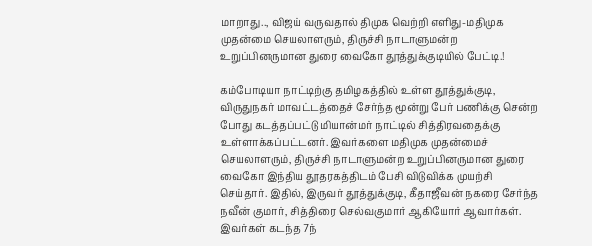மாறாது.., விஜய் வருவதால் திமுக வெற்றி எளிது-மதிமுக முதன்மை செயலாளரும், திருச்சி நாடாளுமன்ற உறுப்பினருமான துரை வைகோ தூத்துக்குடியில் பேட்டி.!

கம்போடியா நாட்டிற்கு தமிழகத்தில் உள்ள தூத்துக்குடி, விருதுநகர் மாவட்டத்தைச் சேர்ந்த மூன்று பேர் பணிக்கு சென்ற போது கடத்தப்பட்டு மியான்மர் நாட்டில் சித்திரவதைக்கு உள்ளாக்கப்பட்டனர். இவர்களை மதிமுக முதன்மைச் செயலாளரும், திருச்சி நாடாளுமன்ற உறுப்பினருமான துரை வைகோ இந்திய தூதரகத்திடம் பேசி விடுவிக்க முயற்சி செய்தார். இதில், இருவர் தூத்துக்குடி, கீதாஜீவன் நகரை சேர்ந்த நவீன் குமார், சித்திரை செல்வகுமார் ஆகியோர் ஆவார்கள். இவர்கள் கடந்த 7ந்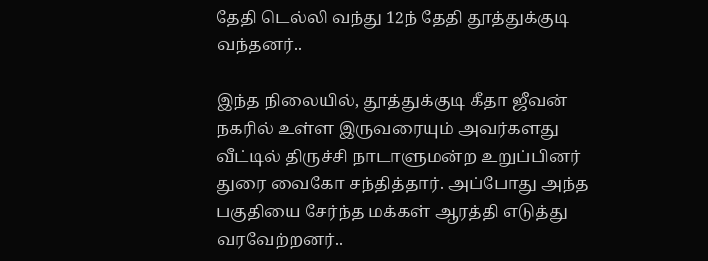தேதி டெல்லி வந்து 12ந் தேதி தூத்துக்குடி வந்தனர்..

இந்த நிலையில், தூத்துக்குடி கீதா ஜீவன் நகரில் உள்ள இருவரையும் அவர்களது வீட்டில் திருச்சி நாடாளுமன்ற உறுப்பினர் துரை வைகோ சந்தித்தார். அப்போது அந்த பகுதியை சேர்ந்த மக்கள் ஆரத்தி எடுத்து வரவேற்றனர்..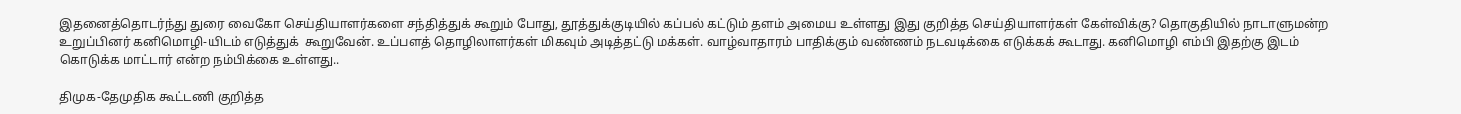இதனைத்தொடர்ந்து துரை வைகோ செய்தியாளர்களை சந்தித்துக் கூறும் போது, தூத்துக்குடியில் கப்பல் கட்டும் தளம் அமைய உள்ளது இது குறித்த செய்தியாளர்கள் கேள்விக்கு? தொகுதியில் நாடாளுமன்ற உறுப்பினர் கனிமொழி-யிடம் எடுத்துக்  கூறுவேன். உப்பளத் தொழிலாளர்கள் மிகவும் அடித்தட்டு மக்கள். வாழ்வாதாரம் பாதிக்கும் வண்ணம் நடவடிக்கை எடுக்கக் கூடாது. கனிமொழி எம்பி இதற்கு இடம் கொடுக்க மாட்டார் என்ற நம்பிக்கை உள்ளது..

திமுக-தேமுதிக கூட்டணி குறித்த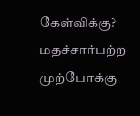கேள்விக்கு? மதச்சார்பற்ற முற்போக்கு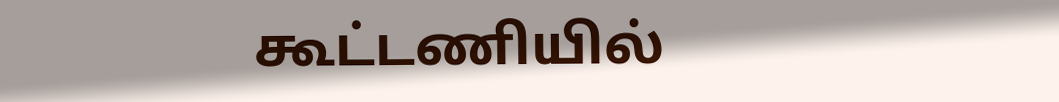கூட்டணியில்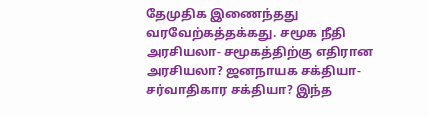தேமுதிக இணைந்தது வரவேற்கத்தக்கது. சமூக நீதி அரசியலா- சமூகத்திற்கு எதிரான அரசியலா? ஜனநாயக சக்தியா- சர்வாதிகார சக்தியா? இந்த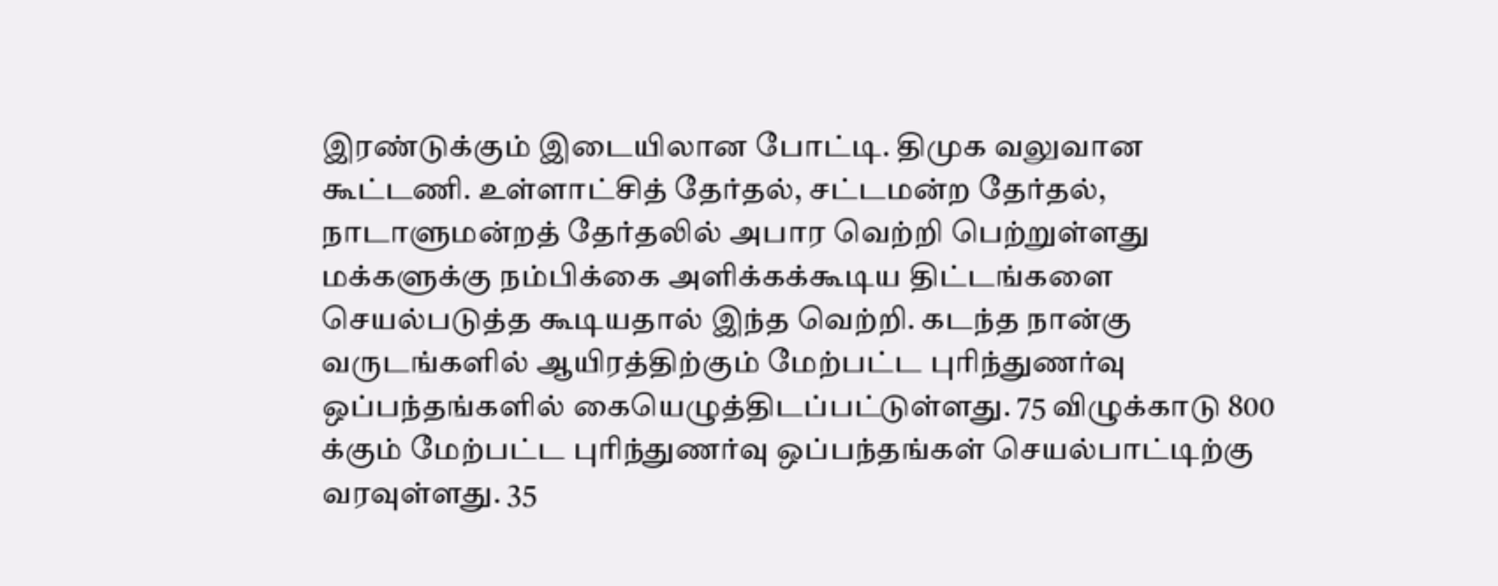இரண்டுக்கும் இடையிலான போட்டி. திமுக வலுவான கூட்டணி. உள்ளாட்சித் தேர்தல், சட்டமன்ற தேர்தல், நாடாளுமன்றத் தேர்தலில் அபார வெற்றி பெற்றுள்ளது மக்களுக்கு நம்பிக்கை அளிக்கக்கூடிய திட்டங்களை செயல்படுத்த கூடியதால் இந்த வெற்றி. கடந்த நான்கு வருடங்களில் ஆயிரத்திற்கும் மேற்பட்ட புரிந்துணர்வு ஒப்பந்தங்களில் கையெழுத்திடப்பட்டுள்ளது. 75 விழுக்காடு 800 க்கும் மேற்பட்ட புரிந்துணர்வு ஒப்பந்தங்கள் செயல்பாட்டிற்கு வரவுள்ளது. 35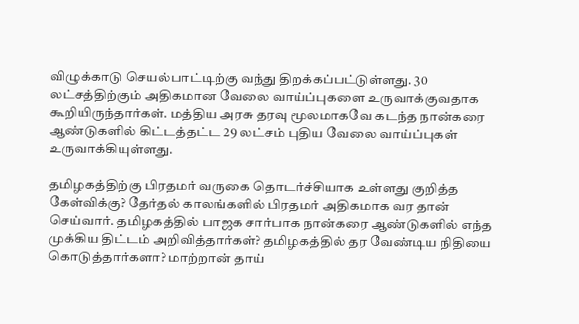விழுக்காடு செயல்பாட்டிற்கு வந்து திறக்கப்பட்டுள்ளது. 30 லட்சத்திற்கும் அதிகமான வேலை வாய்ப்புகளை உருவாக்குவதாக கூறியிருந்தார்கள். மத்திய அரசு தரவு மூலமாகவே கடந்த நான்கரை ஆண்டுகளில் கிட்டத்தட்ட 29 லட்சம் புதிய வேலை வாய்ப்புகள் உருவாக்கியுள்ளது.

தமிழகத்திற்கு பிரதமர் வருகை தொடர்ச்சியாக உள்ளது குறித்த கேள்விக்கு? தேர்தல் காலங்களில் பிரதமர் அதிகமாக வர தான் செய்வார். தமிழகத்தில் பாஜக சார்பாக நான்கரை ஆண்டுகளில் எந்த முக்கிய திட்டம் அறிவித்தார்கள்? தமிழகத்தில் தர வேண்டிய நிதியை கொடுத்தார்களா? மாற்றான் தாய்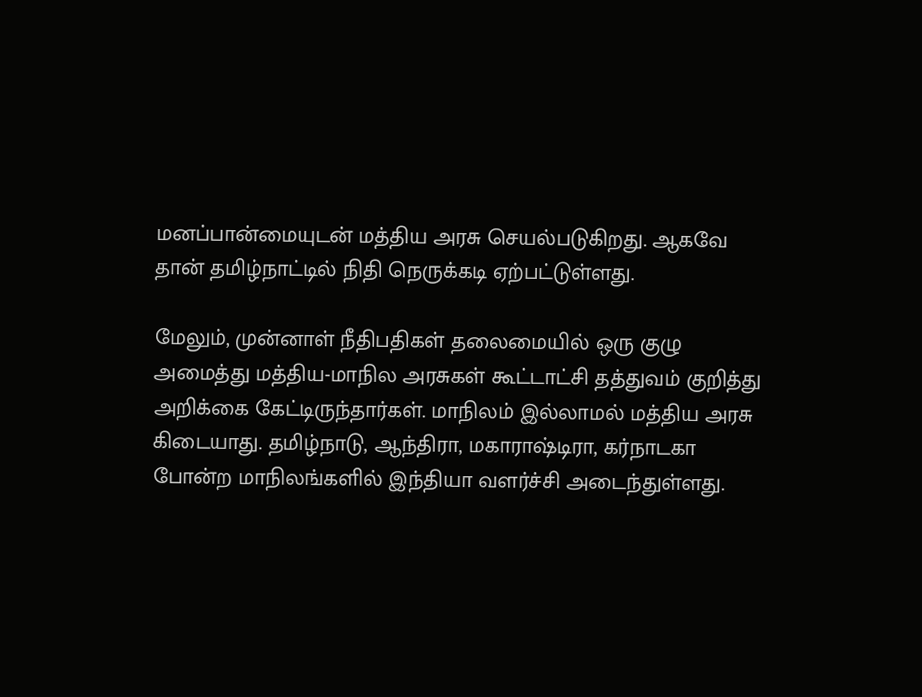மனப்பான்மையுடன் மத்திய அரசு செயல்படுகிறது. ஆகவே தான் தமிழ்நாட்டில் நிதி நெருக்கடி ஏற்பட்டுள்ளது.

மேலும், முன்னாள் நீதிபதிகள் தலைமையில் ஒரு குழு அமைத்து மத்திய-மாநில அரசுகள் கூட்டாட்சி தத்துவம் குறித்து அறிக்கை கேட்டிருந்தார்கள். மாநிலம் இல்லாமல் மத்திய அரசு கிடையாது. தமிழ்நாடு, ஆந்திரா, மகாராஷ்டிரா, கர்நாடகா போன்ற மாநிலங்களில் இந்தியா வளர்ச்சி அடைந்துள்ளது.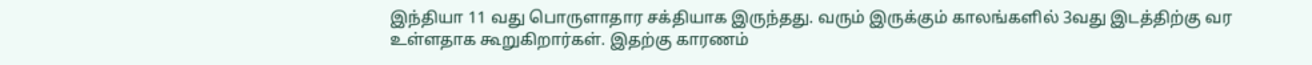இந்தியா 11 வது பொருளாதார சக்தியாக இருந்தது. வரும் இருக்கும் காலங்களில் 3வது இடத்திற்கு வர உள்ளதாக கூறுகிறார்கள். இதற்கு காரணம்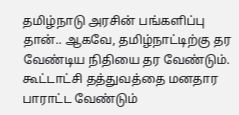தமிழ்நாடு அரசின் பங்களிப்பு தான்.. ஆகவே, தமிழ்நாட்டிற்கு தர வேண்டிய நிதியை தர வேண்டும். கூட்டாட்சி தத்துவத்தை மனதார பாராட்ட வேண்டும்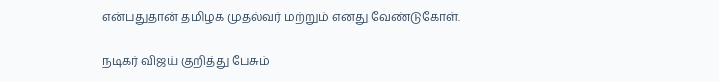என்பதுதான் தமிழக முதல்வர் மற்றும் எனது வேண்டுகோள்.

நடிகர் விஜய் குறித்து பேசும்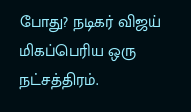போது? நடிகர் விஜய் மிகப்பெரிய ஒரு நட்சத்திரம்.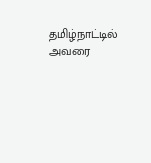தமிழ்நாட்டில் அவரை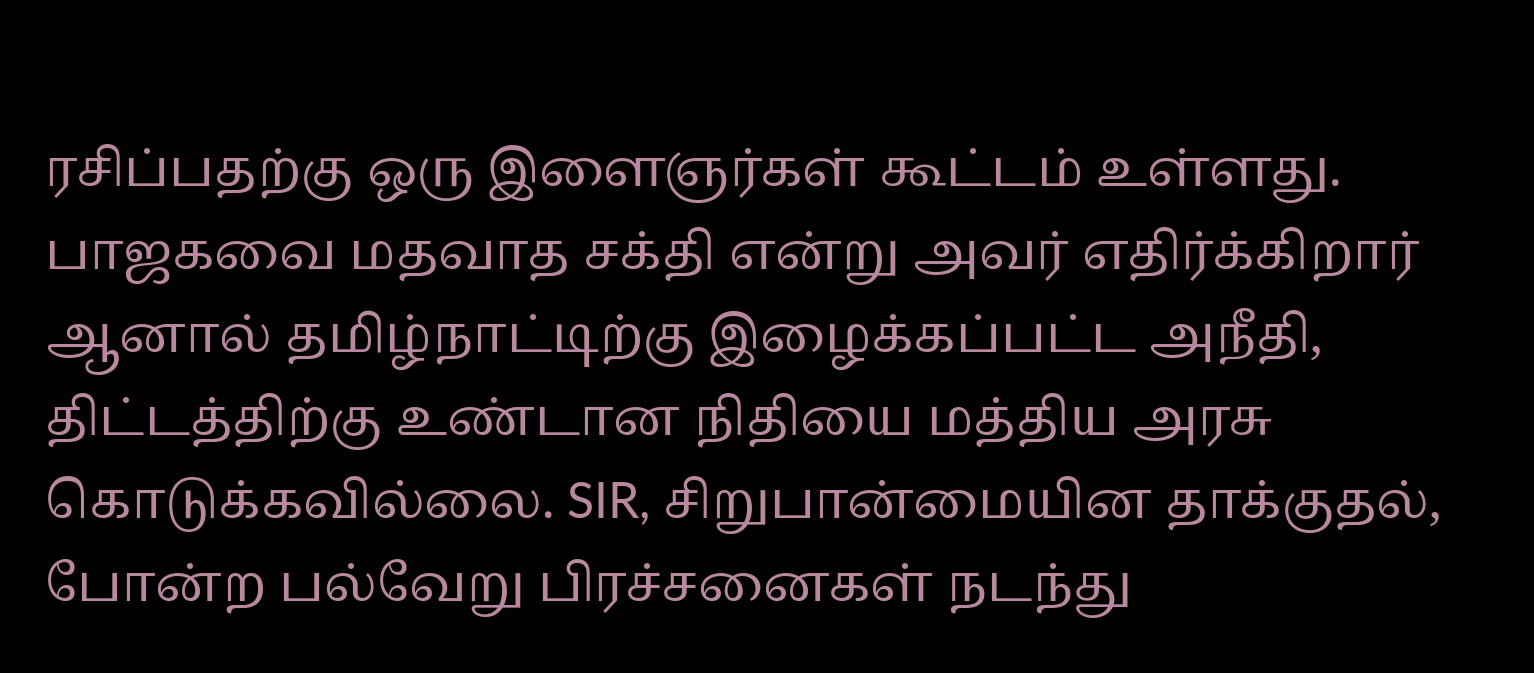ரசிப்பதற்கு ஒரு இளைஞர்கள் கூட்டம் உள்ளது. பாஜகவை மதவாத சக்தி என்று அவர் எதிர்க்கிறார் ஆனால் தமிழ்நாட்டிற்கு இழைக்கப்பட்ட அநீதி, திட்டத்திற்கு உண்டான நிதியை மத்திய அரசு கொடுக்கவில்லை. SIR, சிறுபான்மையின தாக்குதல், போன்ற பல்வேறு பிரச்சனைகள் நடந்து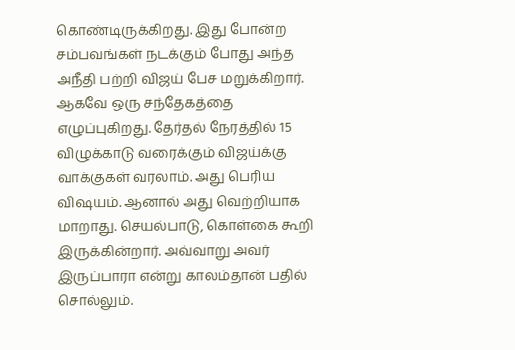கொண்டிருக்கிறது. இது போன்ற சம்பவங்கள் நடக்கும் போது அந்த அநீதி பற்றி விஜய் பேச மறுக்கிறார். ஆகவே ஒரு சந்தேகத்தை எழுப்புகிறது. தேர்தல் நேரத்தில் 15 விழுக்காடு வரைக்கும் விஜய்க்கு வாக்குகள் வரலாம். அது பெரிய விஷயம். ஆனால் அது வெற்றியாக மாறாது. செயல்பாடு, கொள்கை கூறி இருக்கின்றார். அவ்வாறு அவர் இருப்பாரா என்று காலம்தான் பதில் சொல்லும்.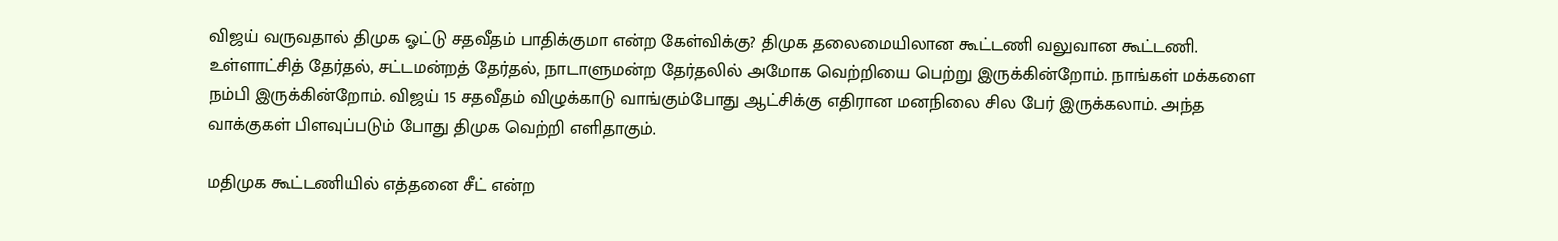விஜய் வருவதால் திமுக ஓட்டு சதவீதம் பாதிக்குமா என்ற கேள்விக்கு? திமுக தலைமையிலான கூட்டணி வலுவான கூட்டணி. உள்ளாட்சித் தேர்தல், சட்டமன்றத் தேர்தல், நாடாளுமன்ற தேர்தலில் அமோக வெற்றியை பெற்று இருக்கின்றோம். நாங்கள் மக்களை நம்பி இருக்கின்றோம். விஜய் 15 சதவீதம் விழுக்காடு வாங்கும்போது ஆட்சிக்கு எதிரான மனநிலை சில பேர் இருக்கலாம். அந்த வாக்குகள் பிளவுப்படும் போது திமுக வெற்றி எளிதாகும்.

மதிமுக கூட்டணியில் எத்தனை சீட் என்ற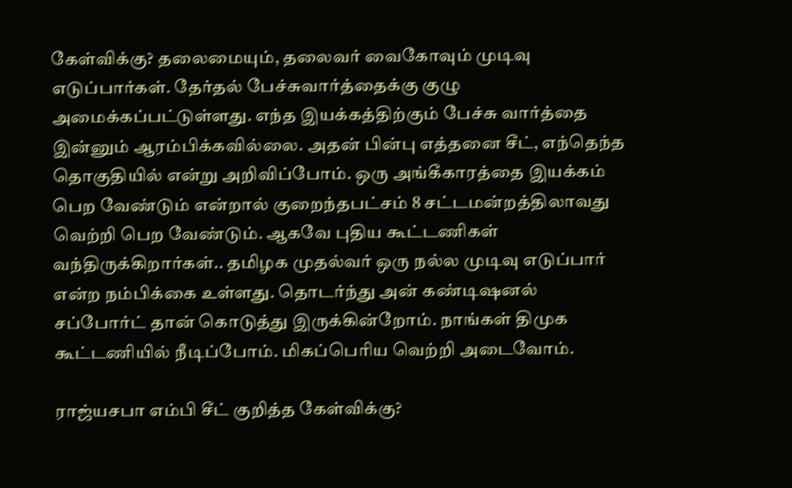கேள்விக்கு? தலைமையும், தலைவர் வைகோவும் முடிவு எடுப்பார்கள். தேர்தல் பேச்சுவார்த்தைக்கு குழு அமைக்கப்பட்டுள்ளது. எந்த இயக்கத்திற்கும் பேச்சு வார்த்தை இன்னும் ஆரம்பிக்கவில்லை. அதன் பின்பு எத்தனை சீட், எந்தெந்த தொகுதியில் என்று அறிவிப்போம். ஒரு அங்கீகாரத்தை இயக்கம் பெற வேண்டும் என்றால் குறைந்தபட்சம் 8 சட்டமன்றத்திலாவது வெற்றி பெற வேண்டும். ஆகவே புதிய கூட்டணிகள் வந்திருக்கிறார்கள்.. தமிழக முதல்வர் ஒரு நல்ல முடிவு எடுப்பார் என்ற நம்பிக்கை உள்ளது. தொடர்ந்து அன் கண்டிஷனல் சப்போர்ட் தான் கொடுத்து இருக்கின்றோம். நாங்கள் திமுக கூட்டணியில் நீடிப்போம். மிகப்பெரிய வெற்றி அடைவோம்.

ராஜ்யசபா எம்பி சீட் குறித்த கேள்விக்கு?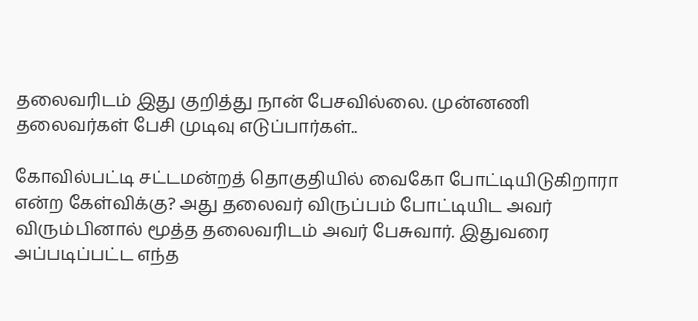தலைவரிடம் இது குறித்து நான் பேசவில்லை. முன்னணி தலைவர்கள் பேசி முடிவு எடுப்பார்கள்..

கோவில்பட்டி சட்டமன்றத் தொகுதியில் வைகோ போட்டியிடுகிறாரா என்ற கேள்விக்கு? அது தலைவர் விருப்பம் போட்டியிட அவர் விரும்பினால் மூத்த தலைவரிடம் அவர் பேசுவார். இதுவரை அப்படிப்பட்ட எந்த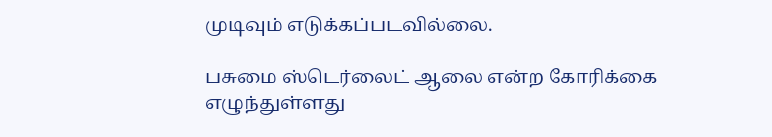முடிவும் எடுக்கப்படவில்லை.

பசுமை ஸ்டெர்லைட் ஆலை என்ற கோரிக்கை எழுந்துள்ளது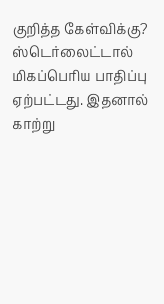குறித்த கேள்விக்கு? ஸ்டெர்லைட்டால் மிகப்பெரிய பாதிப்பு ஏற்பட்டது. இதனால் காற்று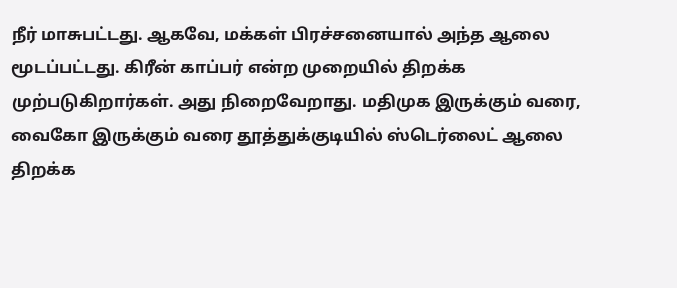நீர் மாசுபட்டது. ஆகவே, மக்கள் பிரச்சனையால் அந்த ஆலை மூடப்பட்டது. கிரீன் காப்பர் என்ற முறையில் திறக்க முற்படுகிறார்கள். அது நிறைவேறாது. மதிமுக இருக்கும் வரை, வைகோ இருக்கும் வரை தூத்துக்குடியில் ஸ்டெர்லைட் ஆலை திறக்க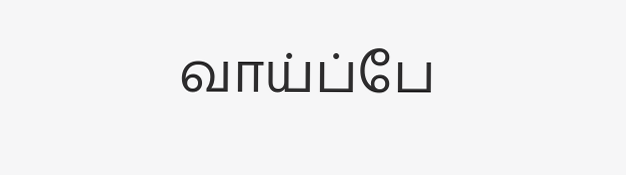வாய்ப்பே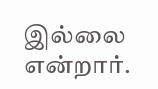இல்லை என்றார்.